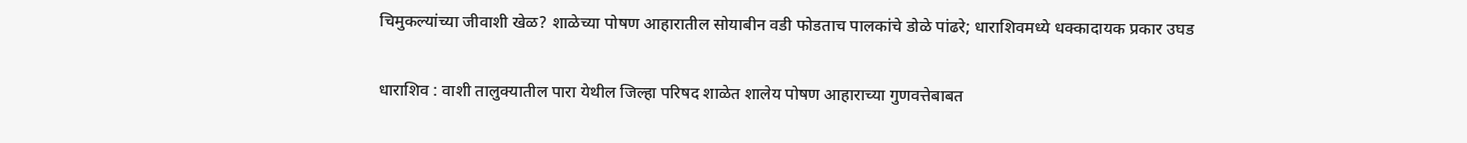चिमुकल्यांच्या जीवाशी खेळ? शाळेच्या पोषण आहारातील सोयाबीन वडी फोडताच पालकांचे डोळे पांढरे; धाराशिवमध्ये धक्कादायक प्रकार उघड

धाराशिव : वाशी तालुक्यातील पारा येथील जिल्हा परिषद शाळेत शालेय पोषण आहाराच्या गुणवत्तेबाबत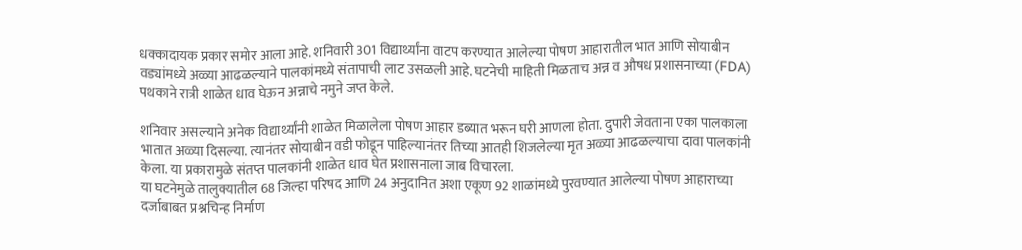धक्कादायक प्रकार समोर आला आहे. शनिवारी 301 विद्यार्थ्यांना वाटप करण्यात आलेल्या पोषण आहारातील भात आणि सोयाबीन वड्यांमध्ये अळ्या आढळल्याने पालकांमध्ये संतापाची लाट उसळली आहे. घटनेची माहिती मिळताच अन्न व औषध प्रशासनाच्या (FDA) पथकाने रात्री शाळेत धाव घेऊन अन्नाचे नमुने जप्त केले.

शनिवार असल्याने अनेक विद्यार्थ्यांनी शाळेत मिळालेला पोषण आहार डब्यात भरून घरी आणला होता. दुपारी जेवताना एका पालकाला भातात अळ्या दिसल्या. त्यानंतर सोयाबीन वडी फोडून पाहिल्यानंतर तिच्या आतही शिजलेल्या मृत अळ्या आढळल्याचा दावा पालकांनी केला. या प्रकारामुळे संतप्त पालकांनी शाळेत धाव घेत प्रशासनाला जाब विचारला.
या घटनेमुळे तालुक्यातील 68 जिल्हा परिषद आणि 24 अनुदानित अशा एकूण 92 शाळांमध्ये पुरवण्यात आलेल्या पोषण आहाराच्या दर्जाबाबत प्रश्नचिन्ह निर्माण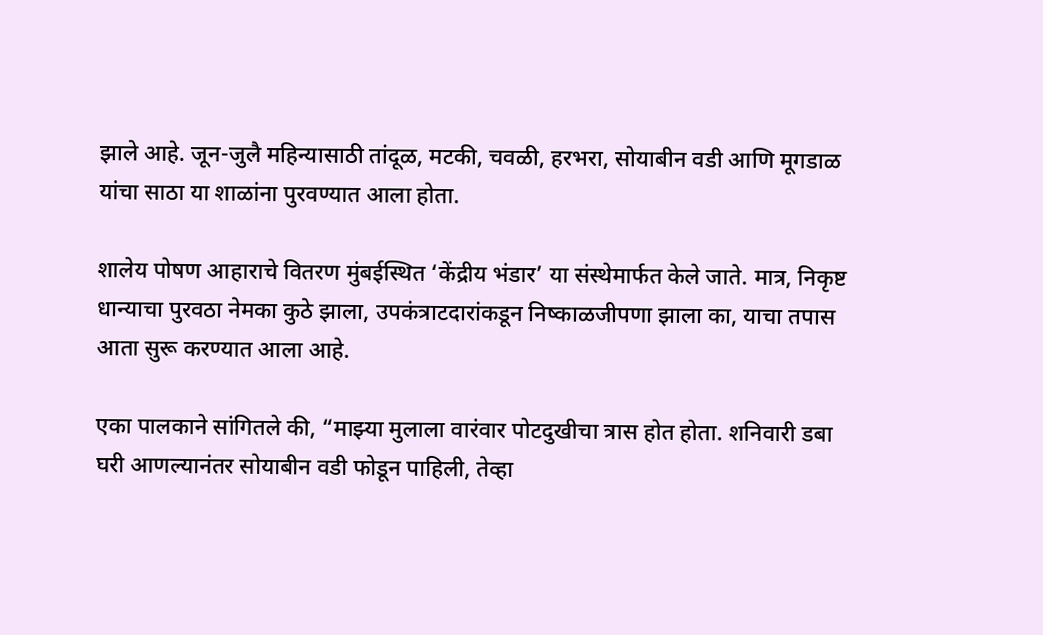झाले आहे. जून-जुलै महिन्यासाठी तांदूळ, मटकी, चवळी, हरभरा, सोयाबीन वडी आणि मूगडाळ यांचा साठा या शाळांना पुरवण्यात आला होता.

शालेय पोषण आहाराचे वितरण मुंबईस्थित ‘केंद्रीय भंडार’ या संस्थेमार्फत केले जाते. मात्र, निकृष्ट धान्याचा पुरवठा नेमका कुठे झाला, उपकंत्राटदारांकडून निष्काळजीपणा झाला का, याचा तपास आता सुरू करण्यात आला आहे.

एका पालकाने सांगितले की, “माझ्या मुलाला वारंवार पोटदुखीचा त्रास होत होता. शनिवारी डबा घरी आणल्यानंतर सोयाबीन वडी फोडून पाहिली, तेव्हा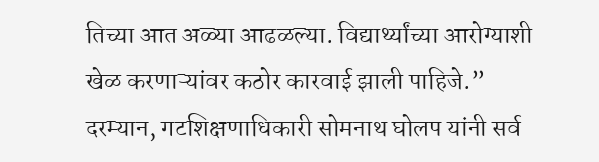तिच्या आत अळ्या आढळल्या. विद्यार्थ्यांच्या आरोग्याशी खेळ करणाऱ्यांवर कठोर कारवाई झाली पाहिजे.”
दरम्यान, गटशिक्षणाधिकारी सोमनाथ घोलप यांनी सर्व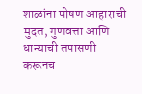शाळांना पोषण आहाराची मुदत, गुणवत्ता आणि धान्याची तपासणी करूनच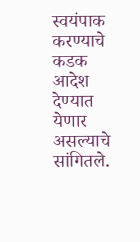स्वयंपाक करण्याचे कडक आदेश देण्यात येणार असल्याचे सांगितले.